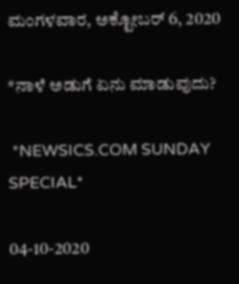ಮಂಗಳವಾರ, ಅಕ್ಟೋಬರ್ 6, 2020

*ನಾಳೆ ಅಡುಗೆ ಏನು ಮಾಡುವುದು?

 *NEWSICS.COM SUNDAY SPECIAL*

04-10-2020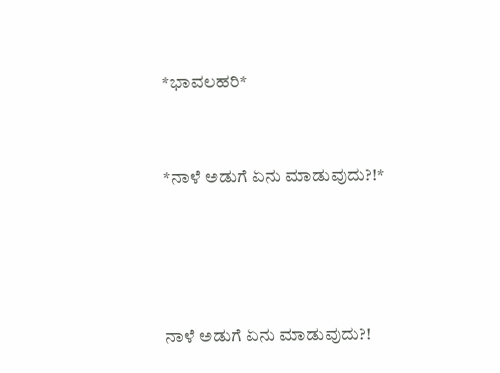*ಭಾವಲಹರಿ*


*ನಾಳೆ ಅಡುಗೆ ಏನು ಮಾಡುವುದು?!*




ನಾಳೆ ಅಡುಗೆ ಏನು ಮಾಡುವುದು?!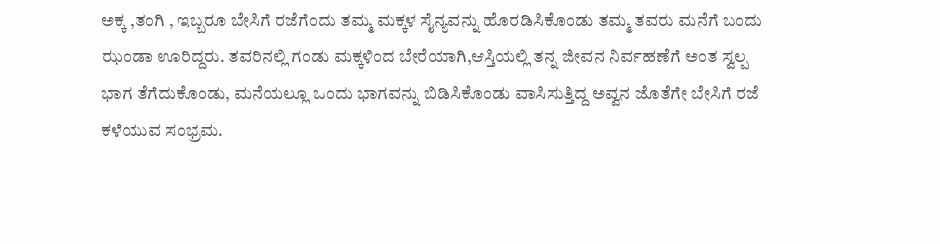ಅಕ್ಕ ,ತಂಗಿ , ಇಬ್ಬರೂ ಬೇಸಿಗೆ ರಜೆಗೆಂದು ತಮ್ಮ ಮಕ್ಕಳ ಸೈನ್ಯವನ್ನು ಹೊರಡಿಸಿಕೊಂಡು ತಮ್ಮ ತವರು ಮನೆಗೆ ಬಂದು ಝಂಡಾ ಊರಿದ್ದರು. ತವರಿನಲ್ಲಿ ಗಂಡು ಮಕ್ಕಳಿಂದ ಬೇರೆಯಾಗಿ,ಆಸ್ತಿಯಲ್ಲಿ ತನ್ನ ಜೀವನ ನಿರ್ವಹಣೆಗೆ ಅಂತ ಸ್ವಲ್ಪ ಭಾಗ ತೆಗೆದುಕೊಂಡು, ಮನೆಯಲ್ಲೂ ಒಂದು ಭಾಗವನ್ನು ಬಿಡಿಸಿಕೊಂಡು ವಾಸಿಸುತ್ತಿದ್ದ ಅವ್ವನ ಜೊತೆಗೇ ಬೇಸಿಗೆ ರಜೆ ಕಳೆಯುವ ಸಂಭ್ರಮ.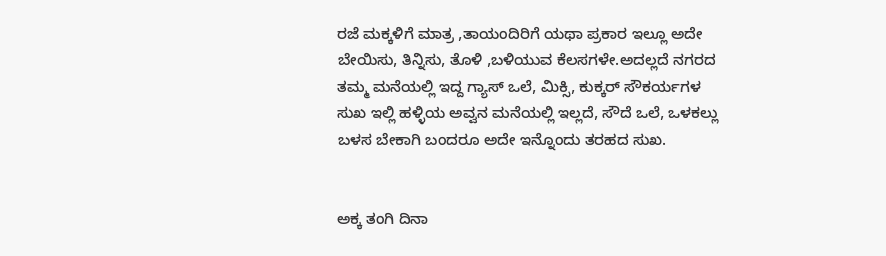ರಜೆ ಮಕ್ಕಳಿಗೆ ಮಾತ್ರ ,ತಾಯಂದಿರಿಗೆ ಯಥಾ ಪ್ರಕಾರ ಇಲ್ಲೂ ಅದೇ ಬೇಯಿಸು, ತಿನ್ನಿಸು, ತೊಳಿ ,ಬಳಿಯುವ ಕೆಲಸಗಳೇ.ಅದಲ್ಲದೆ ನಗರದ ತಮ್ಮ ಮನೆಯಲ್ಲಿ ಇದ್ದ ಗ್ಯಾಸ್ ಒಲೆ, ಮಿಕ್ಸಿ, ಕುಕ್ಕರ್ ಸೌಕರ್ಯಗಳ ಸುಖ ಇಲ್ಲಿ ಹಳ್ಳಿಯ ಅವ್ವನ ಮನೆಯಲ್ಲಿ ಇಲ್ಲದೆ, ಸೌದೆ ಒಲೆ, ಒಳಕಲ್ಲು ಬಳಸ ಬೇಕಾಗಿ ಬಂದರೂ ಅದೇ ಇನ್ನೊಂದು ತರಹದ ಸುಖ.


ಅಕ್ಕ ತಂಗಿ ದಿನಾ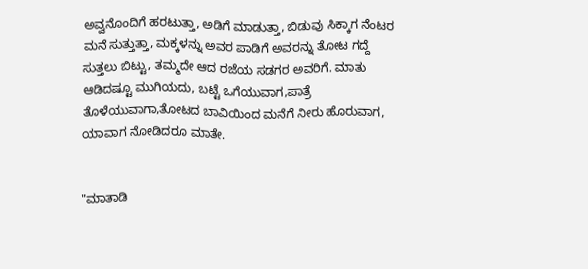ಅವ್ವನೊಂದಿಗೆ ಹರಟುತ್ತಾ, ಅಡಿಗೆ ಮಾಡುತ್ತಾ, ಬಿಡುವು ಸಿಕ್ಕಾಗ ನೆಂಟರ ಮನೆ ಸುತ್ತುತ್ತಾ, ಮಕ್ಕಳನ್ನು ಅವರ ಪಾಡಿಗೆ ಅವರನ್ನು ತೋಟ ಗದ್ದೆ ಸುತ್ತಲು ಬಿಟ್ಟು, ತಮ್ಮದೇ ಆದ ರಜೆಯ ಸಡಗರ ಅವರಿಗೆ. ಮಾತು ಆಡಿದಷ್ಟೂ ಮುಗಿಯದು, ಬಟ್ಟೆ ಒಗೆಯುವಾಗ,ಪಾತ್ರೆ ತೊಳೆಯುವಾಗಾ,ತೋಟದ ಬಾವಿಯಿಂದ ಮನೆಗೆ ನೀರು ಹೊರುವಾಗ, ಯಾವಾಗ ನೋಡಿದರೂ ಮಾತೇ.


"ಮಾತಾಡಿ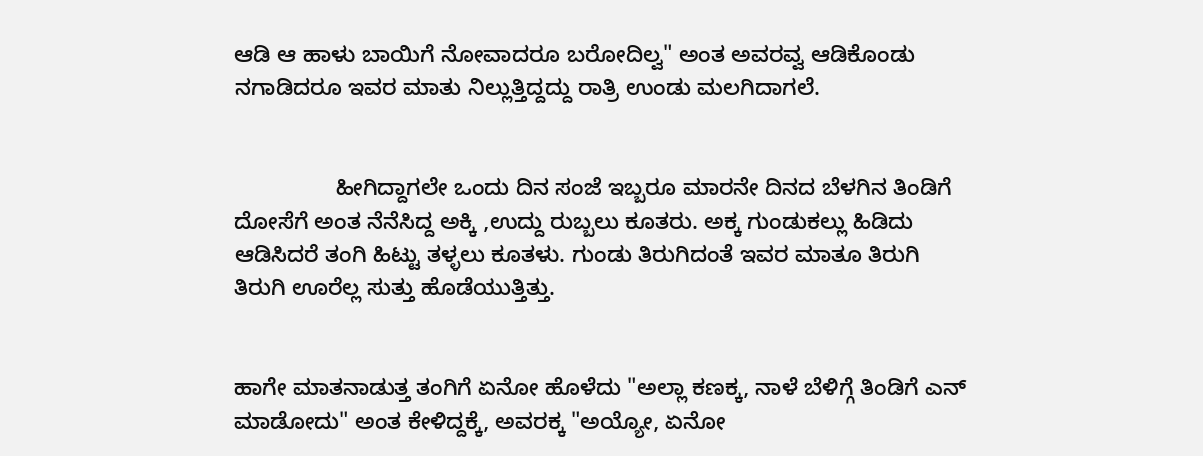ಆಡಿ ಆ ಹಾಳು ಬಾಯಿಗೆ ನೋವಾದರೂ ಬರೋದಿಲ್ವ" ಅಂತ ಅವರವ್ವ ಆಡಿಕೊಂಡು ನಗಾಡಿದರೂ ಇವರ ಮಾತು ನಿಲ್ಲುತ್ತಿದ್ದದ್ದು ರಾತ್ರಿ ಉಂಡು ಮಲಗಿದಾಗಲೆ.


                ಹೀಗಿದ್ದಾಗಲೇ ಒಂದು ದಿನ ಸಂಜೆ ಇಬ್ಬರೂ ಮಾರನೇ ದಿನದ ಬೆಳಗಿನ ತಿಂಡಿಗೆ ದೋಸೆಗೆ ಅಂತ ನೆನೆಸಿದ್ದ ಅಕ್ಕಿ ,ಉದ್ದು ರುಬ್ಬಲು ಕೂತರು. ಅಕ್ಕ ಗುಂಡುಕಲ್ಲು ಹಿಡಿದು ಆಡಿಸಿದರೆ ತಂಗಿ ಹಿಟ್ಟು ತಳ್ಳಲು ಕೂತಳು. ಗುಂಡು ತಿರುಗಿದಂತೆ ಇವರ ಮಾತೂ ತಿರುಗಿ ತಿರುಗಿ ಊರೆಲ್ಲ ಸುತ್ತು ಹೊಡೆಯುತ್ತಿತ್ತು.


ಹಾಗೇ ಮಾತನಾಡುತ್ತ ತಂಗಿಗೆ ಏನೋ ಹೊಳೆದು "ಅಲ್ಲಾ ಕಣಕ್ಕ, ನಾಳೆ ಬೆಳಿಗ್ಗೆ ತಿಂಡಿಗೆ ಎನ್ ಮಾಡೋದು" ಅಂತ ಕೇಳಿದ್ದಕ್ಕೆ, ಅವರಕ್ಕ "ಅಯ್ಯೋ, ಏನೋ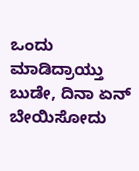ಒಂದು ಮಾಡಿದ್ರಾಯ್ತು ಬುಡೇ, ದಿನಾ ಏನ್ ಬೇಯಿಸೋದು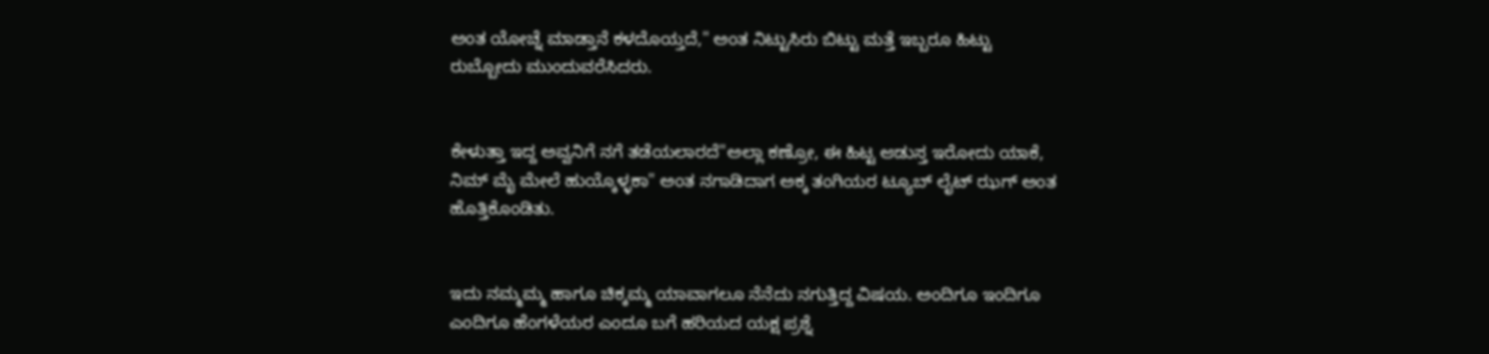ಅಂತ ಯೋಚ್ನೆ ಮಾಡ್ತಾನೆ ಕಳದೊಯ್ತದೆ," ಅಂತ ನಿಟ್ಟುಸಿರು ಬಿಟ್ಟು ಮತ್ತೆ ಇಬ್ಬರೂ ಹಿಟ್ಟು ರುಬ್ಬೋದು ಮುಂದುವರೆಸಿದರು.


ಕೇಳುತ್ತಾ ಇದ್ದ ಅವ್ವನಿಗೆ ನಗೆ ತಡೆಯಲಾರದೆ"ಅಲ್ಲಾ ಕಣ್ರೋ, ಈ ಹಿಟ್ಟ ಆಡುಸ್ತ ಇರೋದು ಯಾಕೆ, ನಿಮ್ ಮೈ ಮೇಲೆ ಹುಯ್ಕೊಳ್ಳಕಾ" ಅಂತ ನಗಾಡಿದಾಗ ಅಕ್ಕ ತಂಗಿಯರ ಟ್ಯೂಬ್ ಲೈಟ್ ಝಗ್ ಅಂತ ಹೊತ್ತಿಕೊಂಡಿತು.


ಇದು ನಮ್ಮಮ್ಮ ಹಾಗೂ ಚಿಕ್ಕಮ್ಮ ಯಾವಾಗಲೂ ನೆನೆದು ನಗುತ್ತಿದ್ದ ವಿಷಯ. ಅಂದಿಗೂ ಇಂದಿಗೂ ಎಂದಿಗೂ ಹೆಂಗಳೆಯರ ಎಂದೂ ಬಗೆ ಹರಿಯದ ಯಕ್ಷ ಪ್ರಶ್ನೆ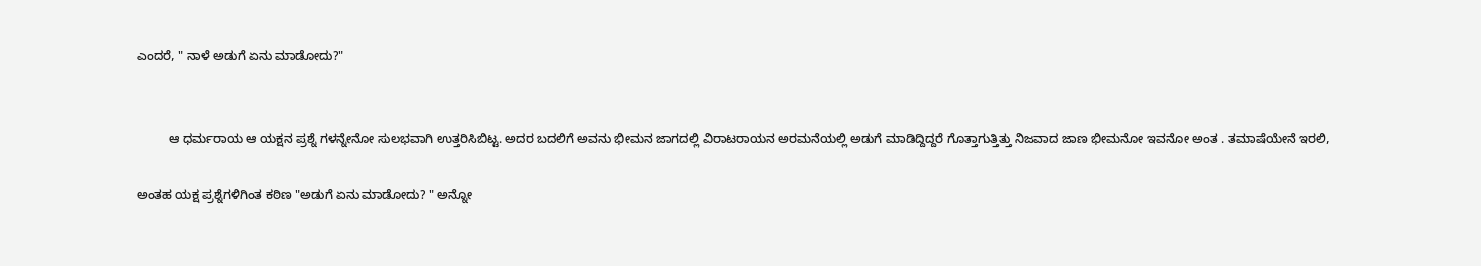ಎಂದರೆ, " ನಾಳೆ ಅಡುಗೆ ಏನು ಮಾಡೋದು?"


         ಆ ಧರ್ಮರಾಯ ಆ ಯಕ್ಷನ ಪ್ರಶ್ನೆ ಗಳನ್ನೇನೋ ಸುಲಭವಾಗಿ ಉತ್ತರಿಸಿಬಿಟ್ಟ. ಅದರ ಬದಲಿಗೆ ಅವನು ಭೀಮನ ಜಾಗದಲ್ಲಿ ವಿರಾಟರಾಯನ ಅರಮನೆಯಲ್ಲಿ ಅಡುಗೆ ಮಾಡಿದ್ದಿದ್ದರೆ ಗೊತ್ತಾಗುತ್ತಿತ್ತು ನಿಜವಾದ ಜಾಣ ಭೀಮನೋ ಇವನೋ ಅಂತ . ತಮಾಷೆಯೇನೆ ಇರಲಿ,

ಅಂತಹ ಯಕ್ಷ ಪ್ರಶ್ನೆಗಳಿಗಿಂತ ಕಠಿಣ "ಅಡುಗೆ ಏನು ಮಾಡೋದು? " ಅನ್ನೋ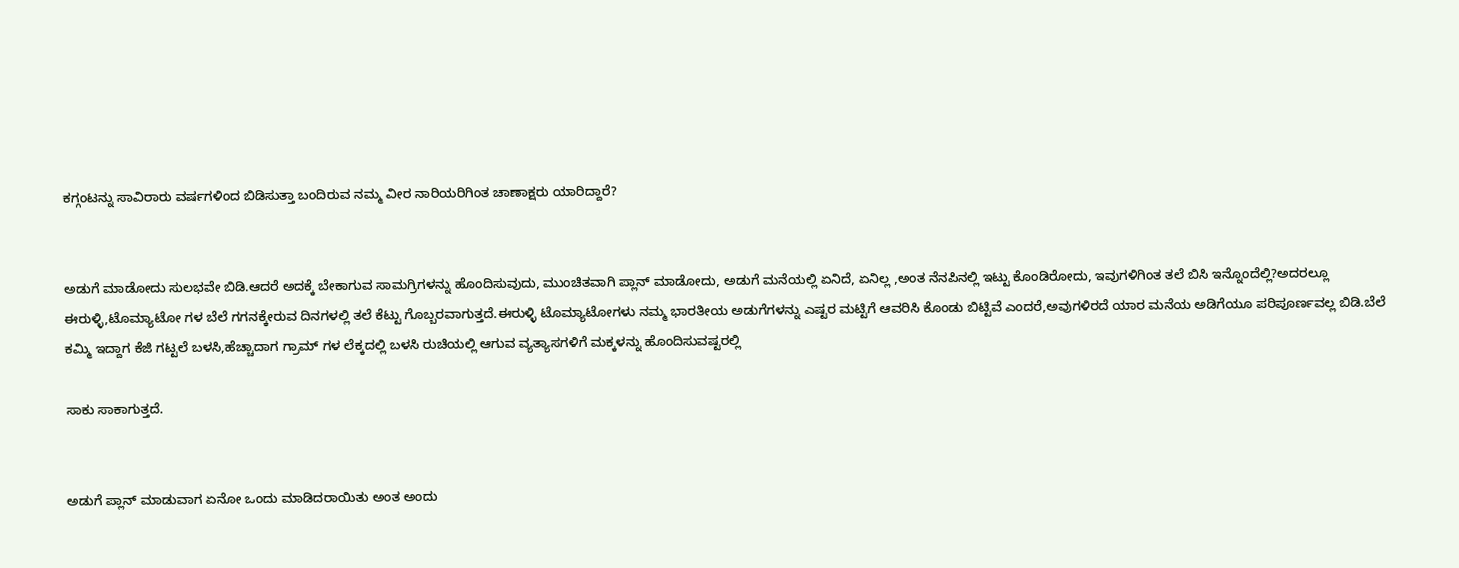ಕಗ್ಗಂಟನ್ನು ಸಾವಿರಾರು ವರ್ಷಗಳಿಂದ ಬಿಡಿಸುತ್ತಾ ಬಂದಿರುವ ನಮ್ಮ ವೀರ ನಾರಿಯರಿಗಿಂತ ಚಾಣಾಕ್ಷರು ಯಾರಿದ್ದಾರೆ?


ಅಡುಗೆ ಮಾಡೋದು ಸುಲಭವೇ ಬಿಡಿ.ಆದರೆ ಅದಕ್ಕೆ ಬೇಕಾಗುವ ಸಾಮಗ್ರಿಗಳನ್ನು ಹೊಂದಿಸುವುದು, ಮುಂಚಿತವಾಗಿ ಪ್ಲಾನ್ ಮಾಡೋದು, ಅಡುಗೆ ಮನೆಯಲ್ಲಿ ಏನಿದೆ, ಏನಿಲ್ಲ ,ಅಂತ ನೆನಪಿನಲ್ಲಿ ಇಟ್ಟು ಕೊಂಡಿರೋದು, ಇವುಗಳಿಗಿಂತ ತಲೆ ಬಿಸಿ ಇನ್ನೊಂದೆಲ್ಲಿ?ಅದರಲ್ಲೂ ಈರುಳ್ಳಿ,ಟೊಮ್ಯಾಟೋ ಗಳ ಬೆಲೆ ಗಗನಕ್ಕೇರುವ ದಿನಗಳಲ್ಲಿ ತಲೆ ಕೆಟ್ಟು ಗೊಬ್ಬರವಾಗುತ್ತದೆ.ಈರುಳ್ಳಿ ಟೊಮ್ಯಾಟೋಗಳು ನಮ್ಮ ಭಾರತೀಯ ಅಡುಗೆಗಳನ್ನು ಎಷ್ಟರ ಮಟ್ಟಿಗೆ ಆವರಿಸಿ ಕೊಂಡು ಬಿಟ್ಟಿವೆ ಎಂದರೆ,ಅವುಗಳಿರದೆ ಯಾರ ಮನೆಯ ಅಡಿಗೆಯೂ ಪರಿಪೂರ್ಣವಲ್ಲ ಬಿಡಿ.ಬೆಲೆ ಕಮ್ಮಿ ಇದ್ದಾಗ ಕೆಜಿ ಗಟ್ಟಲೆ ಬಳಸಿ,ಹೆಚ್ಚಾದಾಗ ಗ್ರಾಮ್ ಗಳ ಲೆಕ್ಕದಲ್ಲಿ ಬಳಸಿ ರುಚಿಯಲ್ಲಿ ಆಗುವ ವ್ಯತ್ಯಾಸಗಳಿಗೆ ಮಕ್ಕಳನ್ನು ಹೊಂದಿಸುವಷ್ಟರಲ್ಲಿ

ಸಾಕು ಸಾಕಾಗುತ್ತದೆ.


ಅಡುಗೆ ಪ್ಲಾನ್ ಮಾಡುವಾಗ ಏನೋ ಒಂದು ಮಾಡಿದರಾಯಿತು ಅಂತ ಅಂದು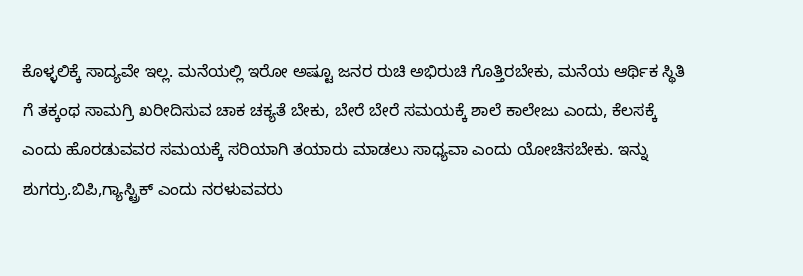ಕೊಳ್ಳಲಿಕ್ಕೆ ಸಾದ್ಯವೇ ಇಲ್ಲ. ಮನೆಯಲ್ಲಿ ಇರೋ ಅಷ್ಟೂ ಜನರ ರುಚಿ ಅಭಿರುಚಿ ಗೊತ್ತಿರಬೇಕು, ಮನೆಯ ಆರ್ಥಿಕ ಸ್ಥಿತಿ ಗೆ ತಕ್ಕಂಥ ಸಾಮಗ್ರಿ ಖರೀದಿಸುವ ಚಾಕ ಚಕ್ಯತೆ ಬೇಕು, ಬೇರೆ ಬೇರೆ ಸಮಯಕ್ಕೆ ಶಾಲೆ ಕಾಲೇಜು ಎಂದು, ಕೆಲಸಕ್ಕೆ ಎಂದು ಹೊರಡುವವರ ಸಮಯಕ್ಕೆ ಸರಿಯಾಗಿ ತಯಾರು ಮಾಡಲು ಸಾಧ್ಯವಾ ಎಂದು ಯೋಚಿಸಬೇಕು. ಇನ್ನು ಶುಗರ್ರು.ಬಿಪಿ,ಗ್ಯಾಸ್ಟ್ರಿಕ್ ಎಂದು ನರಳುವವರು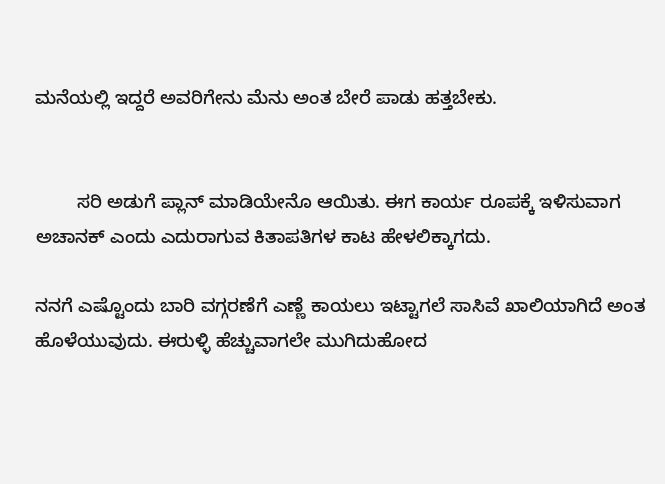ಮನೆಯಲ್ಲಿ ಇದ್ದರೆ ಅವರಿಗೇನು ಮೆನು ಅಂತ ಬೇರೆ ಪಾಡು ಹತ್ತಬೇಕು.


        ಸರಿ ಅಡುಗೆ ಪ್ಲಾನ್ ಮಾಡಿಯೇನೊ ಆಯಿತು. ಈಗ ಕಾರ್ಯ ರೂಪಕ್ಕೆ ಇಳಿಸುವಾಗ ಅಚಾನಕ್ ಎಂದು ಎದುರಾಗುವ ಕಿತಾಪತಿಗಳ ಕಾಟ ಹೇಳಲಿಕ್ಕಾಗದು.

ನನಗೆ ಎಷ್ಟೊಂದು ಬಾರಿ ವಗ್ಗರಣೆಗೆ ಎಣ್ಣೆ ಕಾಯಲು ಇಟ್ಟಾಗಲೆ ಸಾಸಿವೆ ಖಾಲಿಯಾಗಿದೆ ಅಂತ ಹೊಳೆಯುವುದು. ಈರುಳ್ಳಿ ಹೆಚ್ಚುವಾಗಲೇ ಮುಗಿದುಹೋದ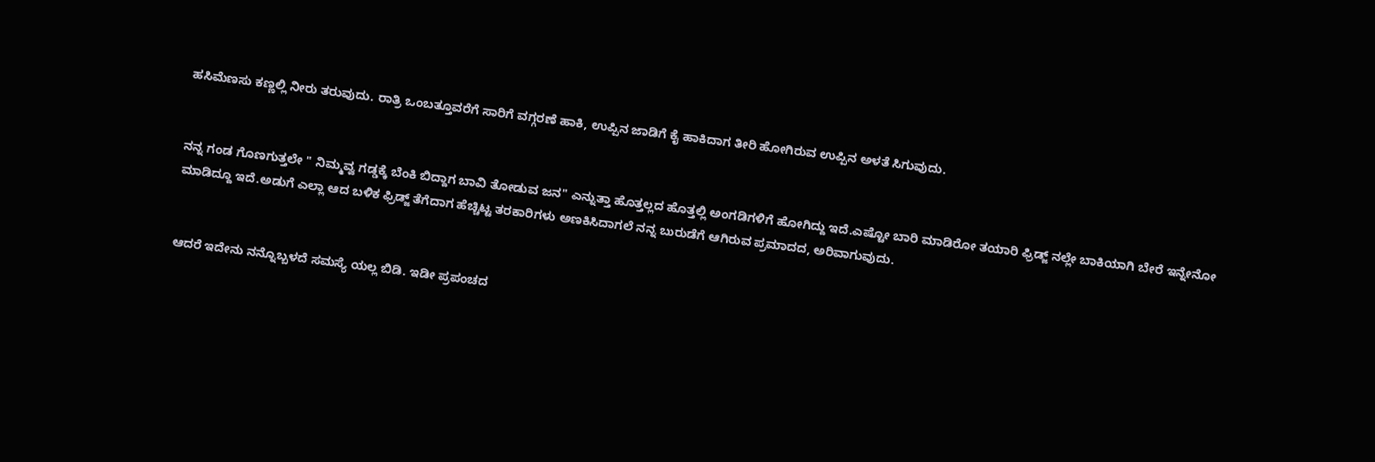ಹಸಿಮೆಣಸು ಕಣ್ಣಲ್ಲಿ ನೀರು ತರುವುದು. ರಾತ್ರಿ ಒಂಬತ್ತೂವರೆಗೆ ಸಾರಿಗೆ ವಗ್ಗರಣೆ ಹಾಕಿ, ಉಪ್ಪಿನ ಜಾಡಿಗೆ ಕೈ ಹಾಕಿದಾಗ ತೀರಿ ಹೋಗಿರುವ ಉಪ್ಪಿನ ಅಳತೆ ಸಿಗುವುದು.


ನನ್ನ ಗಂಡ ಗೊಣಗುತ್ತಲೇ " ನಿಮ್ಮವ್ವ ಗಡ್ಡಕ್ಕೆ ಬೆಂಕಿ ಬಿದ್ದಾಗ ಬಾವಿ ತೋಡುವ ಜನ" ಎನ್ನುತ್ತಾ ಹೊತ್ತಲ್ಲದ ಹೊತ್ತಲ್ಲಿ ಅಂಗಡಿಗಳಿಗೆ ಹೋಗಿದ್ದು ಇದೆ.ಎಷ್ಟೋ ಬಾರಿ ಮಾಡಿರೋ ತಯಾರಿ ಫ್ರಿಡ್ಜ್ ನಲ್ಲೇ ಬಾಕಿಯಾಗಿ ಬೇರೆ ಇನ್ನೇನೋ ಮಾಡಿದ್ದೂ ಇದೆ.ಅಡುಗೆ ಎಲ್ಲಾ ಆದ ಬಳಿಕ ಫ್ರಿಡ್ಜ್ ತೆಗೆದಾಗ ಹೆಚ್ಚಿಟ್ಟ ತರಕಾರಿಗಳು ಅಣಕಿಸಿದಾಗಲೆ ನನ್ನ ಬುರುಡೆಗೆ ಆಗಿರುವ ಪ್ರಮಾದದ, ಅರಿವಾಗುವುದು.


ಆದರೆ ಇದೇನು ನನ್ನೊಬ್ಬಳದೆ ಸಮಸ್ಯೆ ಯಲ್ಲ ಬಿಡಿ. ಇಡೀ ಪ್ರಪಂಚದ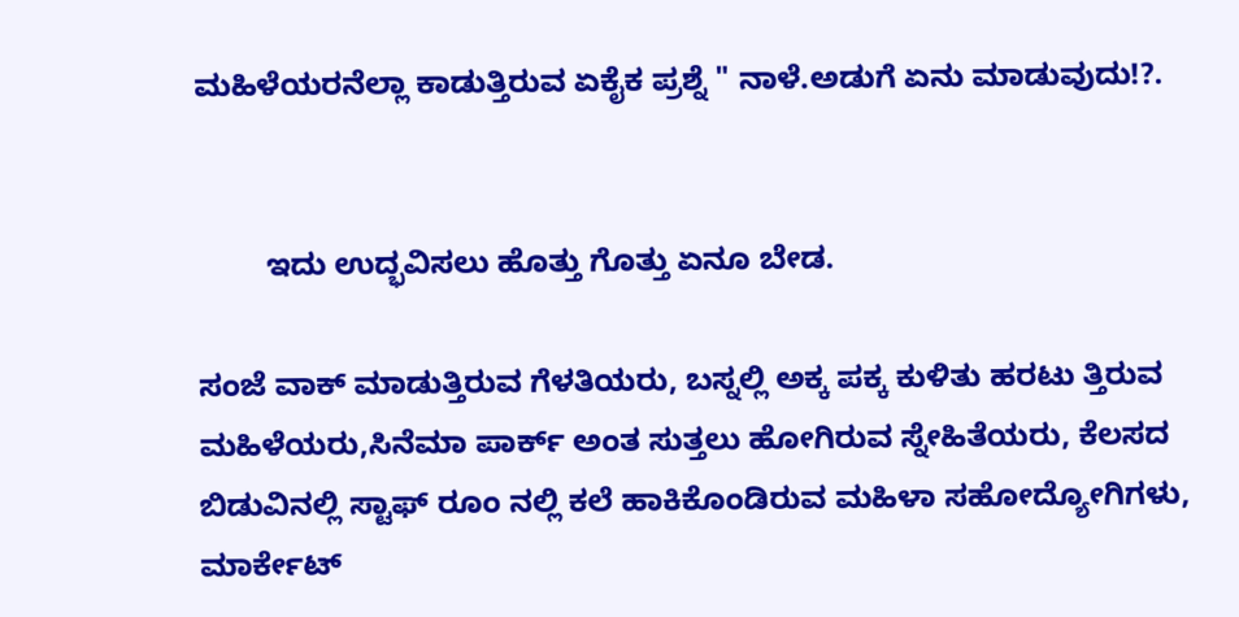ಮಹಿಳೆಯರನೆಲ್ಲಾ ಕಾಡುತ್ತಿರುವ ಏಕೈಕ ಪ್ರಶ್ನೆ " ನಾಳೆ.ಅಡುಗೆ ಏನು ಮಾಡುವುದು!?.


        ಇದು ಉದ್ಭವಿಸಲು ಹೊತ್ತು ಗೊತ್ತು ಏನೂ ಬೇಡ.

ಸಂಜೆ ವಾಕ್ ಮಾಡುತ್ತಿರುವ ಗೆಳತಿಯರು, ಬಸ್ನಲ್ಲಿ ಅಕ್ಕ ಪಕ್ಕ ಕುಳಿತು ಹರಟು ತ್ತಿರುವ ಮಹಿಳೆಯರು,ಸಿನೆಮಾ ಪಾರ್ಕ್ ಅಂತ ಸುತ್ತಲು ಹೋಗಿರುವ ಸ್ನೇಹಿತೆಯರು, ಕೆಲಸದ ಬಿಡುವಿನಲ್ಲಿ ಸ್ಟಾಫ್ ರೂಂ ನಲ್ಲಿ ಕಲೆ ಹಾಕಿಕೊಂಡಿರುವ ಮಹಿಳಾ ಸಹೋದ್ಯೋಗಿಗಳು, ಮಾರ್ಕೇಟ್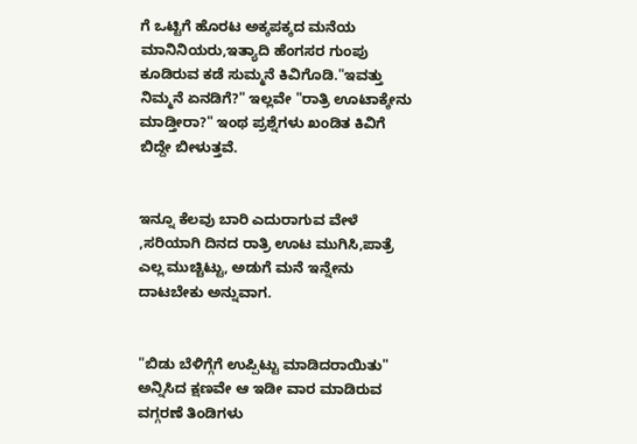ಗೆ ಒಟ್ಟಿಗೆ ಹೊರಟ ಅಕ್ಕಪಕ್ಕದ ಮನೆಯ ಮಾನಿನಿಯರು,ಇತ್ಯಾದಿ ಹೆಂಗಸರ ಗುಂಪು ಕೂಡಿರುವ ಕಡೆ ಸುಮ್ಮನೆ ಕಿವಿಗೊಡಿ."ಇವತ್ತು ನಿಮ್ಮನೆ ಏನಡಿಗೆ?" ಇಲ್ಲವೇ "ರಾತ್ರಿ ಊಟಾಕ್ಕೇನು ಮಾಡ್ತೀರಾ?" ಇಂಥ ಪ್ರಶ್ನೆಗಳು ಖಂಡಿತ ಕಿವಿಗೆ ಬಿದ್ದೇ ಬೀಳುತ್ತವೆ.


ಇನ್ನೂ ಕೆಲವು ಬಾರಿ ಎದುರಾಗುವ ವೇಳೆ ,ಸರಿಯಾಗಿ ದಿನದ ರಾತ್ರಿ ಊಟ ಮುಗಿಸಿ,ಪಾತ್ರೆ ಎಲ್ಲ ಮುಚ್ಚಿಟ್ಟು, ಅಡುಗೆ ಮನೆ ಇನ್ನೇನು ದಾಟಬೇಕು ಅನ್ನುವಾಗ.


"ಬಿಡು ಬೆಳಿಗ್ಗೆಗೆ ಉಪ್ಪಿಟ್ಟು ಮಾಡಿದರಾಯಿತು" ಅನ್ನಿಸಿದ ಕ್ಷಣವೇ ಆ ಇಡೀ ವಾರ ಮಾಡಿರುವ ವಗ್ಗರಣೆ ತಿಂಡಿಗಳು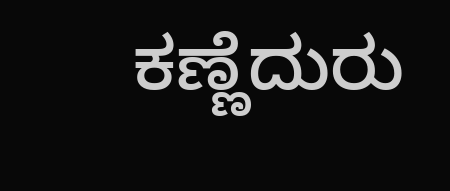ಕಣ್ಣೆದುರು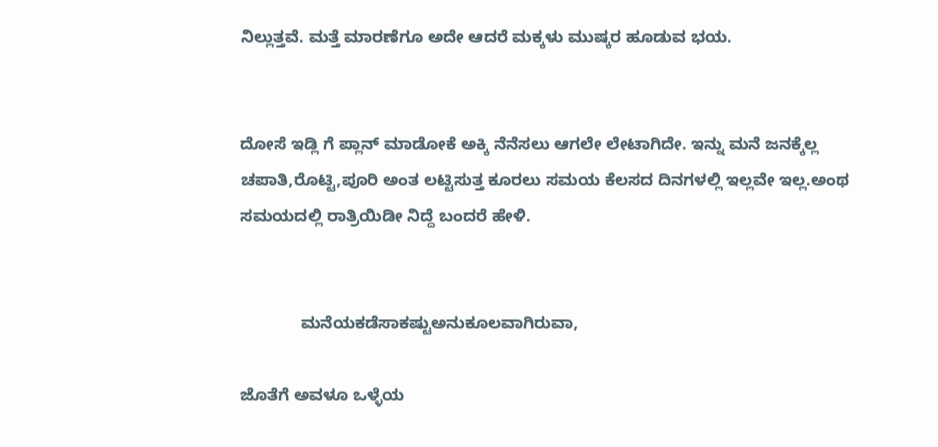ನಿಲ್ಲುತ್ತವೆ. ಮತ್ತೆ ಮಾರಣೆಗೂ ಅದೇ ಆದರೆ ಮಕ್ಕಳು ಮುಷ್ಕರ ಹೂಡುವ ಭಯ.


ದೋಸೆ ಇಡ್ಲಿ ಗೆ ಪ್ಲಾನ್ ಮಾಡೋಕೆ ಅಕ್ಕಿ ನೆನೆಸಲು ಆಗಲೇ ಲೇಟಾಗಿದೇ. ಇನ್ನು ಮನೆ ಜನಕ್ಕೆಲ್ಲ ಚಪಾತಿ,ರೊಟ್ಟಿ,ಪೂರಿ ಅಂತ ಲಟ್ಟಿಸುತ್ತ ಕೂರಲು ಸಮಯ ಕೆಲಸದ ದಿನಗಳಲ್ಲಿ ಇಲ್ಲವೇ ಇಲ್ಲ.ಅಂಥ ಸಮಯದಲ್ಲಿ ರಾತ್ರಿಯಿಡೀ ನಿದ್ದೆ ಬಂದರೆ ಹೇಳಿ.


             ಮನೆಯಕಡೆಸಾಕಷ್ಟುಅನುಕೂಲವಾಗಿರುವಾ,

ಜೊತೆಗೆ ಅವಳೂ ಒಳ್ಳೆಯ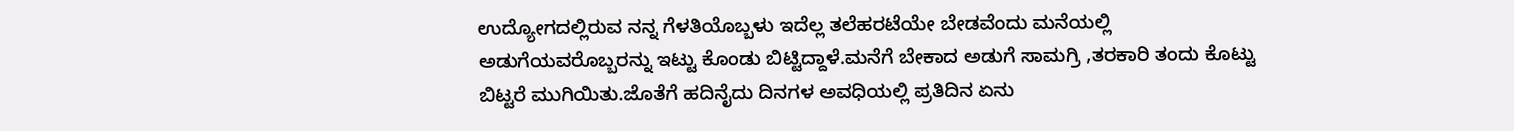ಉದ್ಯೋಗದಲ್ಲಿರುವ ನನ್ನ ಗೆಳತಿಯೊಬ್ಬಳು ಇದೆಲ್ಲ ತಲೆಹರಟೆಯೇ ಬೇಡವೆಂದು ಮನೆಯಲ್ಲಿ ಅಡುಗೆಯವರೊಬ್ಬರನ್ನು ಇಟ್ಟು ಕೊಂಡು ಬಿಟ್ಟಿದ್ದಾಳೆ.ಮನೆಗೆ ಬೇಕಾದ ಅಡುಗೆ ಸಾಮಗ್ರಿ ,ತರಕಾರಿ ತಂದು ಕೊಟ್ಟು ಬಿಟ್ಟರೆ ಮುಗಿಯಿತು.ಜೊತೆಗೆ ಹದಿನೈದು ದಿನಗಳ ಅವಧಿಯಲ್ಲಿ ಪ್ರತಿದಿನ ಏನು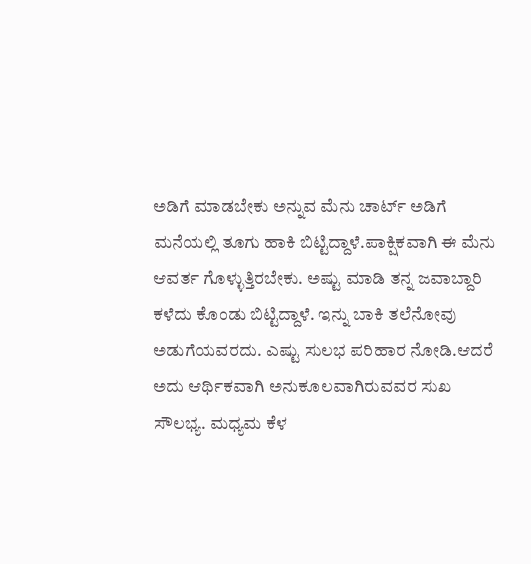ಅಡಿಗೆ ಮಾಡಬೇಕು ಅನ್ನುವ ಮೆನು ಚಾರ್ಟ್ ಅಡಿಗೆ ಮನೆಯಲ್ಲಿ ತೂಗು ಹಾಕಿ ಬಿಟ್ಟಿದ್ದಾಳೆ.ಪಾಕ್ಷಿಕವಾಗಿ ಈ ಮೆನು ಆವರ್ತ ಗೊಳ್ಳುತ್ತಿರಬೇಕು. ಅಷ್ಟು ಮಾಡಿ ತನ್ನ ಜವಾಬ್ದಾರಿ ಕಳೆದು ಕೊಂಡು ಬಿಟ್ಟಿದ್ದಾಳೆ. ಇನ್ನು ಬಾಕಿ ತಲೆನೋವು ಅಡುಗೆಯವರದು. ಎಷ್ಟು ಸುಲಭ ಪರಿಹಾರ ನೋಡಿ.ಆದರೆ ಅದು ಆರ್ಥಿಕವಾಗಿ ಅನುಕೂಲವಾಗಿರುವವರ ಸುಖ ಸೌಲಭ್ಯ. ಮಧ್ಯಮ ಕೆಳ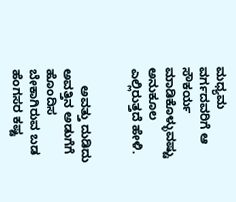ಮಧ್ಯಮ ವರ್ಗದವರಿಗೆ ಆ ಸೌಕರ್ಯ ಮಾಡಿಕೊಳ್ಳುವಷ್ಟು ಅನುಕೂಲ ಎಲ್ಲಿರುತ್ತದೆ ಹೇಳಿ.


     ಅವತ್ತು ದುಡಿದು ಅವತ್ತಿನ ಅಡುಗೆಗೆ ಹೊಂದಿಸ ಬೇಕಾಗಿರುವ ಬಡ ಹೆಂಗಸರ ಕಷ್ಟ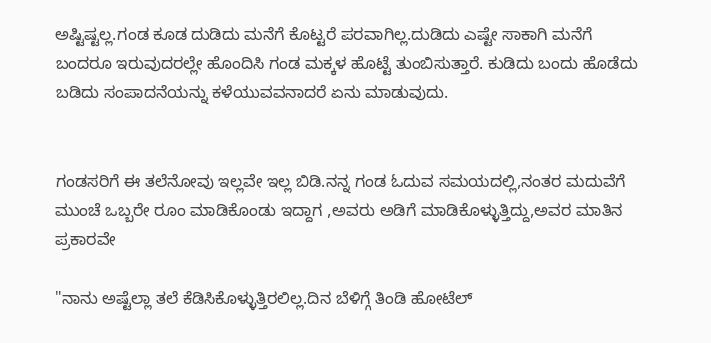ಅಷ್ಟಿಷ್ಟಲ್ಲ.ಗಂಡ ಕೂಡ ದುಡಿದು ಮನೆಗೆ ಕೊಟ್ಟರೆ ಪರವಾಗಿಲ್ಲ.ದುಡಿದು ಎಷ್ಟೇ ಸಾಕಾಗಿ ಮನೆಗೆ ಬಂದರೂ ಇರುವುದರಲ್ಲೇ ಹೊಂದಿಸಿ ಗಂಡ ಮಕ್ಕಳ ಹೊಟ್ಟೆ ತುಂಬಿಸುತ್ತಾರೆ. ಕುಡಿದು ಬಂದು ಹೊಡೆದು ಬಡಿದು ಸಂಪಾದನೆಯನ್ನು ಕಳೆಯುವವನಾದರೆ ಏನು ಮಾಡುವುದು.


ಗಂಡಸರಿಗೆ ಈ ತಲೆನೋವು ಇಲ್ಲವೇ ಇಲ್ಲ ಬಿಡಿ.ನನ್ನ ಗಂಡ ಓದುವ ಸಮಯದಲ್ಲಿ,ನಂತರ ಮದುವೆಗೆ ಮುಂಚೆ ಒಬ್ಬರೇ ರೂಂ ಮಾಡಿಕೊಂಡು ಇದ್ದಾಗ ,ಅವರು ಅಡಿಗೆ ಮಾಡಿಕೊಳ್ಳುತ್ತಿದ್ದು,ಅವರ ಮಾತಿನ ಪ್ರಕಾರವೇ

"ನಾನು ಅಷ್ಟೆಲ್ಲಾ ತಲೆ ಕೆಡಿಸಿಕೊಳ್ಳುತ್ತಿರಲಿಲ್ಲ.ದಿನ ಬೆಳಿಗ್ಗೆ ತಿಂಡಿ ಹೋಟೆಲ್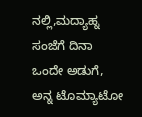ನಲ್ಲಿ,ಮದ್ಯಾಹ್ನ ಸಂಜೆಗೆ ದಿನಾ ಒಂದೇ ಅಡುಗೆ, ಅನ್ನ ಟೊಮ್ಯಾಟೋ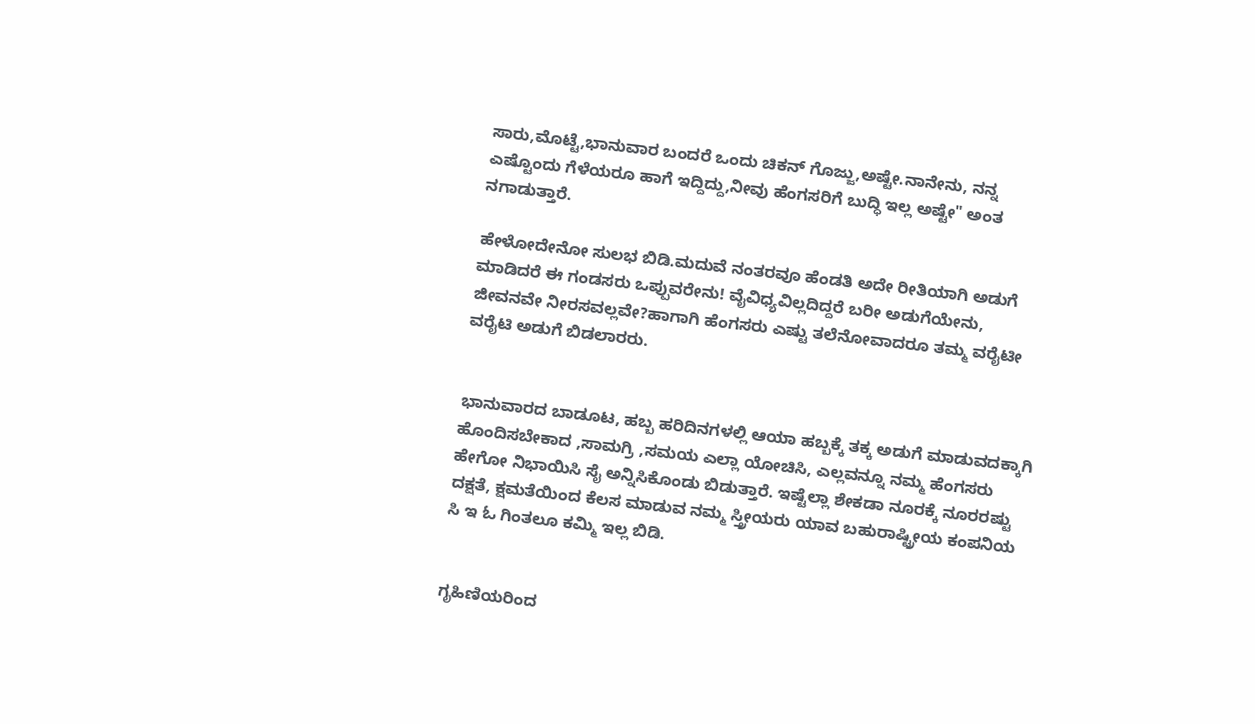ಸಾರು,ಮೊಟ್ಟೆ,ಭಾನುವಾರ ಬಂದರೆ ಒಂದು ಚಿಕನ್ ಗೊಜ್ಜು,ಅಷ್ಟೇ.ನಾನೇನು, ನನ್ನ ಎಷ್ಟೊಂದು ಗೆಳೆಯರೂ ಹಾಗೆ ಇದ್ದಿದ್ದು,ನೀವು ಹೆಂಗಸರಿಗೆ ಬುದ್ಧಿ ಇಲ್ಲ ಅಷ್ಟೇ" ಅಂತ ನಗಾಡುತ್ತಾರೆ.

ಹೇಳೋದೇನೋ ಸುಲಭ ಬಿಡಿ.ಮದುವೆ ನಂತರವೂ ಹೆಂಡತಿ ಅದೇ ರೀತಿಯಾಗಿ ಅಡುಗೆ ಮಾಡಿದರೆ ಈ ಗಂಡಸರು ಒಪ್ಪುವರೇನು! ವೈವಿಧ್ಯವಿಲ್ಲದಿದ್ದರೆ ಬರೀ ಅಡುಗೆಯೇನು, ಜೀವನವೇ ನೀರಸವಲ್ಲವೇ?ಹಾಗಾಗಿ ಹೆಂಗಸರು ಎಷ್ಟು ತಲೆನೋವಾದರೂ ತಮ್ಮ ವರೈಟೀ ವರೈಟಿ ಅಡುಗೆ ಬಿಡಲಾರರು.


ಭಾನುವಾರದ ಬಾಡೂಟ, ಹಬ್ಬ ಹರಿದಿನಗಳಲ್ಲಿ ಆಯಾ ಹಬ್ಬಕ್ಕೆ ತಕ್ಕ ಅಡುಗೆ ಮಾಡುವದಕ್ಕಾಗಿ ಹೊಂದಿಸಬೇಕಾದ ,ಸಾಮಗ್ರಿ ,ಸಮಯ ಎಲ್ಲಾ ಯೋಚಿಸಿ, ಎಲ್ಲವನ್ನೂ ನಮ್ಮ ಹೆಂಗಸರು ಹೇಗೋ ನಿಭಾಯಿಸಿ ಸೈ ಅನ್ನಿಸಿಕೊಂಡು ಬಿಡುತ್ತಾರೆ. ಇಷ್ಟೆಲ್ಲಾ ಶೇಕಡಾ ನೂರಕ್ಕೆ ನೂರರಷ್ಟು ದಕ್ಷತೆ, ಕ್ಷಮತೆಯಿಂದ ಕೆಲಸ ಮಾಡುವ ನಮ್ಮ ಸ್ತ್ರೀಯರು ಯಾವ ಬಹುರಾಷ್ಟ್ರೀಯ ಕಂಪನಿಯ ಸಿ ಇ ಓ ಗಿಂತಲೂ ಕಮ್ಮಿ ಇಲ್ಲ ಬಿಡಿ.


ಗೃಹಿಣಿಯರಿಂದ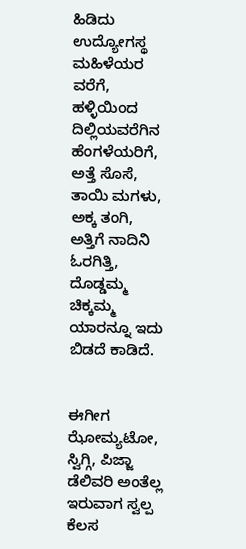ಹಿಡಿದು ಉದ್ಯೋಗಸ್ಥ ಮಹಿಳೆಯರ ವರೆಗೆ, ಹಳ್ಳಿಯಿಂದ ದಿಲ್ಲಿಯವರೆಗಿನ ಹೆಂಗಳೆಯರಿಗೆ, ಅತ್ತೆ ಸೊಸೆ, ತಾಯಿ ಮಗಳು, ಅಕ್ಕ ತಂಗಿ, ಅತ್ತಿಗೆ ನಾದಿನಿ ಓರಗಿತ್ತಿ, ದೊಡ್ಡಮ್ಮ ಚಿಕ್ಕಮ್ಮ ಯಾರನ್ನೂ ಇದು ಬಿಡದೆ ಕಾಡಿದೆ.


ಈಗೀಗ ಝೋಮ್ಯಟೋ, ಸ್ವಿಗ್ಗಿ, ಪಿಜ್ಜಾ ಡೆಲಿವರಿ ಅಂತೆಲ್ಲ ಇರುವಾಗ ಸ್ವಲ್ಪ ಕೆಲಸ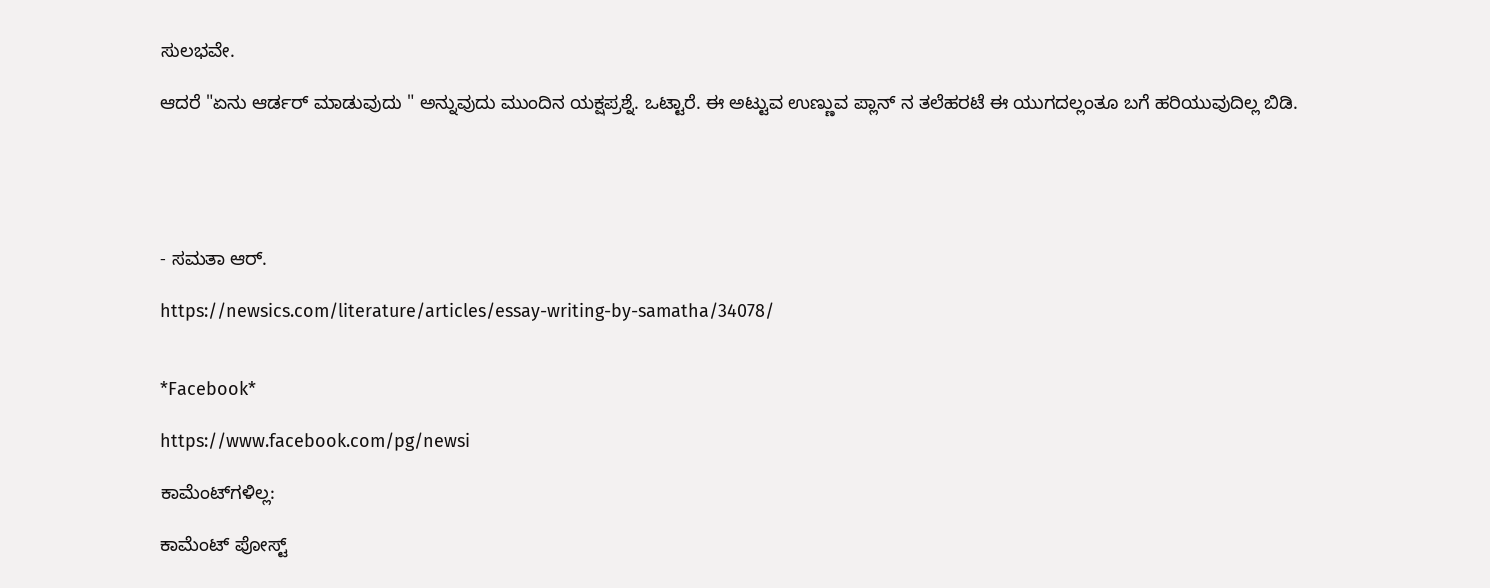ಸುಲಭವೇ.

ಆದರೆ "ಏನು ಆರ್ಡರ್ ಮಾಡುವುದು " ಅನ್ನುವುದು ಮುಂದಿನ ಯಕ್ಷಪ್ರಶ್ನೆ. ಒಟ್ಟಾರೆ. ಈ ಅಟ್ಟುವ ಉಣ್ಣುವ ಪ್ಲಾನ್ ನ ತಲೆಹರಟೆ ಈ ಯುಗದಲ್ಲಂತೂ ಬಗೆ ಹರಿಯುವುದಿಲ್ಲ ಬಿಡಿ.





- ಸಮತಾ ಆರ್.

https://newsics.com/literature/articles/essay-writing-by-samatha/34078/


*Facebook*

https://www.facebook.com/pg/newsi

ಕಾಮೆಂಟ್‌ಗಳಿಲ್ಲ:

ಕಾಮೆಂಟ್‌‌ ಪೋಸ್ಟ್‌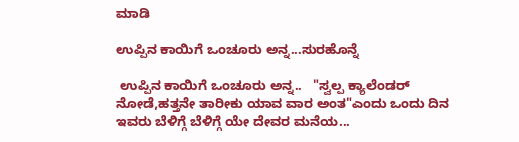ಮಾಡಿ

ಉಪ್ಪಿನ ಕಾಯಿಗೆ ಒಂಚೂರು ಅನ್ನ...ಸುರಹೊನ್ನೆ

 ಉಪ್ಪಿನ ಕಾಯಿಗೆ ಒಂಚೂರು ಅನ್ನ..   "ಸ್ವಲ್ಪ ಕ್ಯಾಲೆಂಡರ್ ನೋಡೆ,ಹತ್ತನೇ ತಾರೀಕು ಯಾವ ವಾರ ಅಂತ"ಎಂದು ಒಂದು ದಿನ ಇವರು ಬೆಳಿಗ್ಗೆ ಬೆಳಿಗ್ಗೆ ಯೇ ದೇವರ ಮನೆಯ...